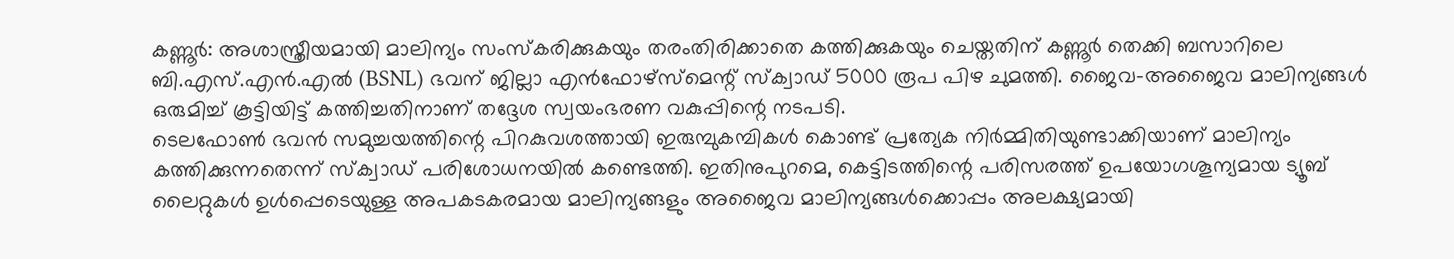കണ്ണൂർ: അശാസ്ത്രീയമായി മാലിന്യം സംസ്കരിക്കുകയും തരംതിരിക്കാതെ കത്തിക്കുകയും ചെയ്തതിന് കണ്ണൂർ തെക്കി ബസാറിലെ ബി.എസ്.എൻ.എൽ (BSNL) ഭവന് ജില്ലാ എൻഫോഴ്സ്മെന്റ് സ്ക്വാഡ് 5000 രൂപ പിഴ ചുമത്തി. ജൈവ-അജൈവ മാലിന്യങ്ങൾ ഒരുമിച്ച് കൂട്ടിയിട്ട് കത്തിച്ചതിനാണ് തദ്ദേശ സ്വയംഭരണ വകുപ്പിന്റെ നടപടി.
ടെലഫോൺ ഭവൻ സമുച്ചയത്തിന്റെ പിറകുവശത്തായി ഇരുമ്പുകമ്പികൾ കൊണ്ട് പ്രത്യേക നിർമ്മിതിയുണ്ടാക്കിയാണ് മാലിന്യം കത്തിക്കുന്നതെന്ന് സ്ക്വാഡ് പരിശോധനയിൽ കണ്ടെത്തി. ഇതിനുപുറമെ, കെട്ടിടത്തിന്റെ പരിസരത്ത് ഉപയോഗശൂന്യമായ ട്യൂബ് ലൈറ്റുകൾ ഉൾപ്പെടെയുള്ള അപകടകരമായ മാലിന്യങ്ങളും അജൈവ മാലിന്യങ്ങൾക്കൊപ്പം അലക്ഷ്യമായി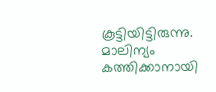കൂട്ടിയിട്ടിരുന്നു.
മാലിന്യം കത്തിക്കാനായി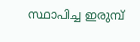സ്ഥാപിച്ച ഇരുമ്പ്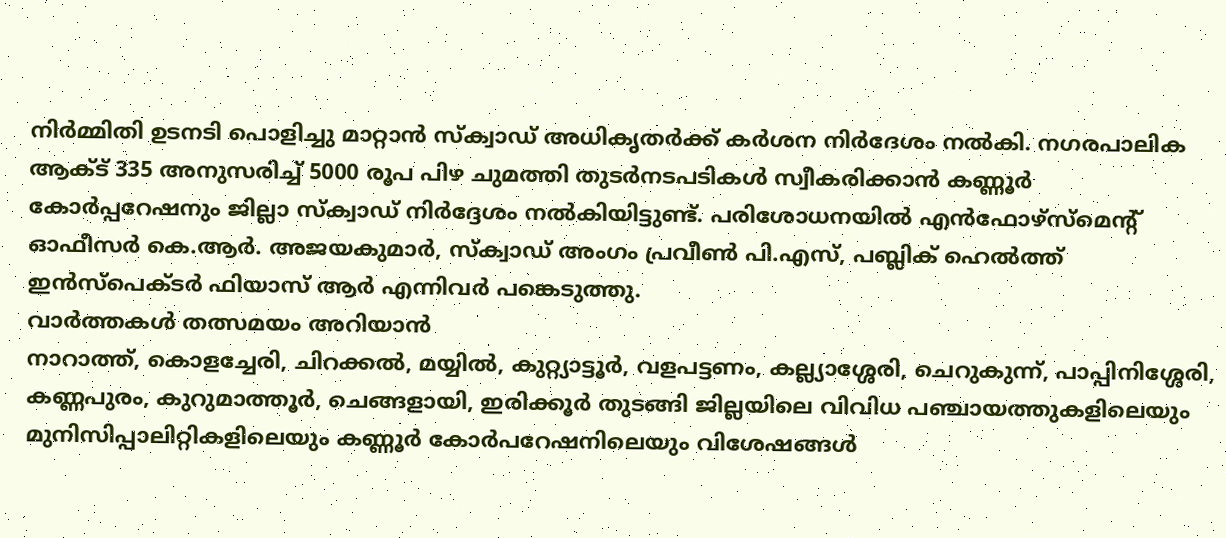നിർമ്മിതി ഉടനടി പൊളിച്ചു മാറ്റാൻ സ്ക്വാഡ് അധികൃതർക്ക് കർശന നിർദേശം നൽകി. നഗരപാലിക ആക്ട് 335 അനുസരിച്ച് 5000 രൂപ പിഴ ചുമത്തി തുടർനടപടികൾ സ്വീകരിക്കാൻ കണ്ണൂർ കോർപ്പറേഷനും ജില്ലാ സ്ക്വാഡ് നിർദ്ദേശം നൽകിയിട്ടുണ്ട്. പരിശോധനയിൽ എൻഫോഴ്സ്മെന്റ് ഓഫീസർ കെ.ആർ. അജയകുമാർ, സ്ക്വാഡ് അംഗം പ്രവീൺ പി.എസ്, പബ്ലിക് ഹെൽത്ത് ഇൻസ്പെക്ടർ ഫിയാസ് ആർ എന്നിവർ പങ്കെടുത്തു.
വാർത്തകൾ തത്സമയം അറിയാൻ
നാറാത്ത്, കൊളച്ചേരി, ചിറക്കൽ, മയ്യിൽ, കുറ്റ്യാട്ടൂർ, വളപട്ടണം, കല്ല്യാശ്ശേരി, ചെറുകുന്ന്, പാപ്പിനിശ്ശേരി, കണ്ണപുരം, കുറുമാത്തൂർ, ചെങ്ങളായി, ഇരിക്കൂർ തുടങ്ങി ജില്ലയിലെ വിവിധ പഞ്ചായത്തുകളിലെയും മുനിസിപ്പാലിറ്റികളിലെയും കണ്ണൂർ കോർപറേഷനിലെയും വിശേഷങ്ങൾ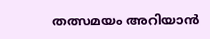തത്സമയം അറിയാൻ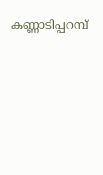കണ്ണാടിപ്പറമ്പ്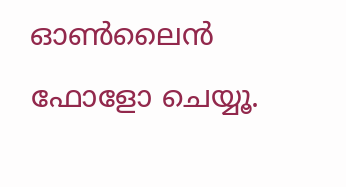ഓൺലൈൻ ഫോളോ ചെയ്യൂ.